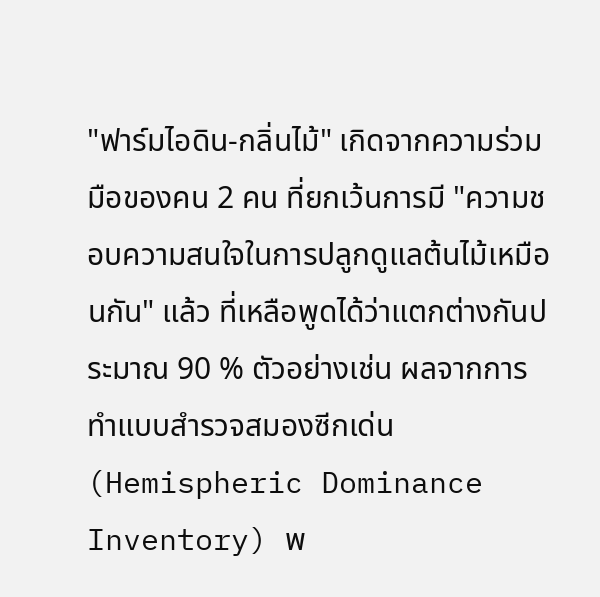"ฟาร์มไอดิน-กลิ่นไม้" เกิดจากความร่วมมือของคน 2 คน ที่ยกเว้นการมี "ความชอบความสนใจในการปลูกดูแลต้นไม้เหมือนกัน" แล้ว ที่เหลือพูดได้ว่าแตกต่างกันประมาณ 90 % ตัวอย่างเช่น ผลจากการทำแบบสำรวจสมองซีกเด่น (Hemispheric Dominance Inventory) พ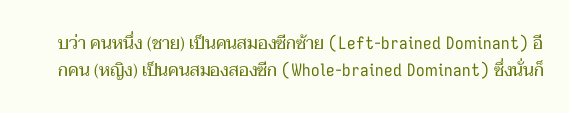บว่า คนหนึ่ง (ชาย) เป็นคนสมองซีกซ้าย (Left-brained Dominant) อีกคน (หญิง) เป็นคนสมองสองซีก (Whole-brained Dominant) ซึ่งนั่นก็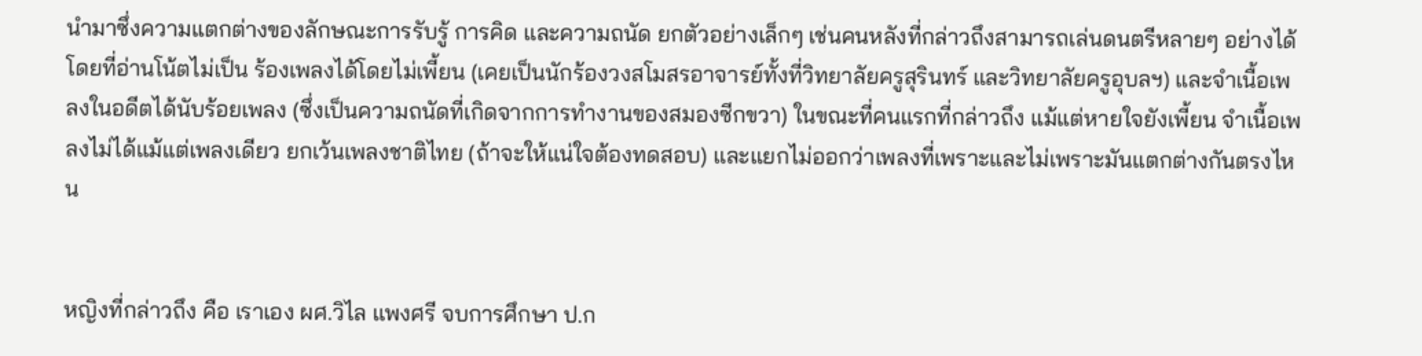นำมาซึ่งความแตกต่างของลักษณะการรับรู้ การคิด และความถนัด ยกตัวอย่างเล็กๆ เช่นคนหลังที่กล่าวถึงสามารถเล่นดนตรีหลายๆ อย่างได้โดยที่อ่านโน้ตไม่เป็น ร้องเพลงได้โดยไม่เพี้ยน (เคยเป็นนักร้องวงสโมสรอาจารย์ทั้งที่วิทยาลัยครูสุรินทร์ และวิทยาลัยครูอุบลฯ) และจำเนื้อเพลงในอดีตได้นับร้อยเพลง (ซึ่งเป็นความถนัดที่เกิดจากการทำงานของสมองซีกขวา) ในขณะที่คนแรกที่กล่าวถึง แม้แต่หายใจยังเพี้ยน จำเนื้อเพลงไม่ได้แม้แต่เพลงเดียว ยกเว้นเพลงชาติไทย (ถ้าจะให้แน่ใจต้องทดสอบ) และแยกไม่ออกว่าเพลงที่เพราะและไม่เพราะมันแตกต่างกันตรงไหน


หญิงที่กล่าวถึง คือ เราเอง ผศ.วิไล แพงศรี จบการศึกษา ป.ก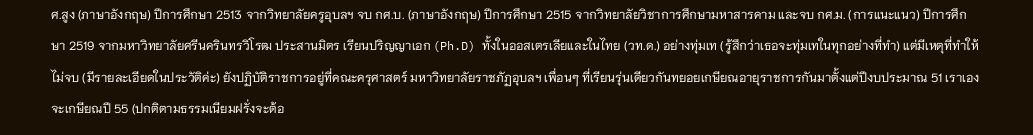ศ.สูง (ภาษาอังกฤษ) ปีการศึกษา 2513 จากวิทยาลัยครูอุบลฯ จบ กศ.บ. (ภาษาอังกฤษ) ปีการศึกษา 2515 จากวิทยาลัยวิชาการศึกษามหาสารคาม และจบ กศ.ม. (การแนะแนว) ปีการศึกษา 2519 จากมหาวิทยาลัยศรีนครินทรวิโรฒ ประสานมิตร เรียนปริญญาเอก (Ph.D) ทั้งในออสเตรเลียและในไทย (วท.ด.) อย่างทุ่มเท (รู้สึกว่าเธอจะทุ่มเทในทุกอย่างที่ทำ) แต่มีเหตุที่ทำให้ไม่จบ (มีรายละเอียดในประวัติค่ะ) ยังปฏิบัติราชการอยู่ที่คณะครุศาสตร์ มหาวิทยาลัยราชภัฏอุบลฯ เพื่อนๆ ที่เรียนรุ่นเดียวกันทยอยเกษียณอายุราชการกันมาตั้งแต่ปีงบประมาณ 51 เราเองจะเกษียณปี 55 (ปกติตามธรรมเนียมฝรั่งจะต้อ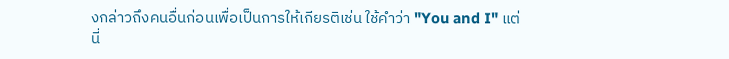งกล่าวถึงคนอื่นก่อนเพื่อเป็นการให้เกียรติเช่น ใช้คำว่า "You and I" แต่นี่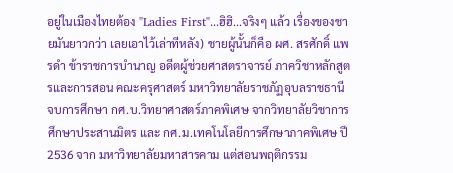อยู่ในเมืองไทยต้อง "Ladies First"...ฮิฮิ...จริงๆ แล้ว เรื่องของชายมันยาวกว่า เลยเอาไว้เล่าทีหลัง) ชายผู้นั้นก็คือ ผศ. สรศักดิ์ แพรดำ ข้าราชการบำนาญ อดีตผู้ช่วยศาสตราจารย์ ภาควิชาหลักสูตรและการสอน คณะครุศาสตร์ มหาวิทยาลัยราชภัฏอุบลราชธานี จบการศึกษา กศ.บ.วิทยาศาสตร์ภาคพิเศษ จากวิทยาลัยวิชาการศึกษาประสานมิตร และ กศ.ม.เทคโนโลยีการศึกษาภาคพิเศษ ปี 2536 จาก มหาวิทยาลัยมหาสารคาม แต่สอนพฤติกรรม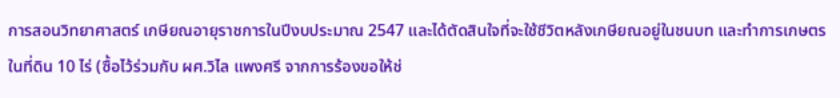การสอนวิทยาศาสตร์ เกษียณอายุราชการในปีงบประมาณ 2547 และได้ตัดสินใจที่จะใช้ชีวิตหลังเกษียณอยู่ในชนบท และทำการเกษตรในที่ดิน 10 ไร่ (ซื้อไว้ร่วมกับ ผศ.วิไล แพงศรี จากการร้องขอให้ช่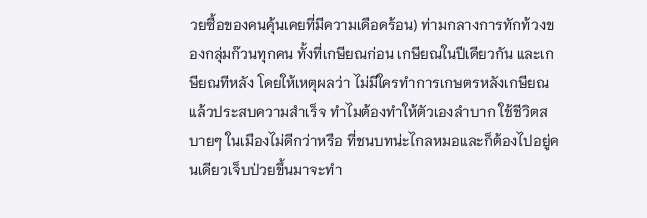วยซื้อของคนคุ้นเคยที่มีความเดือดร้อน) ท่ามกลางการทักท้วงของกลุ่มก๊วนทุกคน ทั้งที่เกษียณก่อน เกษียณในปีเดียวกัน และเกษียณทีหลัง โดยให้เหตุผลว่า ไม่มีใครทำการเกษตรหลังเกษียณแล้วประสบความสำเร็จ ทำไมต้องทำให้ตัวเองลำบาก ใช้ชีวิตสบายๆ ในเมืองไม่ดีกว่าหรือ ที่ชนบทน่ะไกลหมอและก็ต้องไปอยู่คนเดียวเจ็บป่วยขึ้นมาจะทำ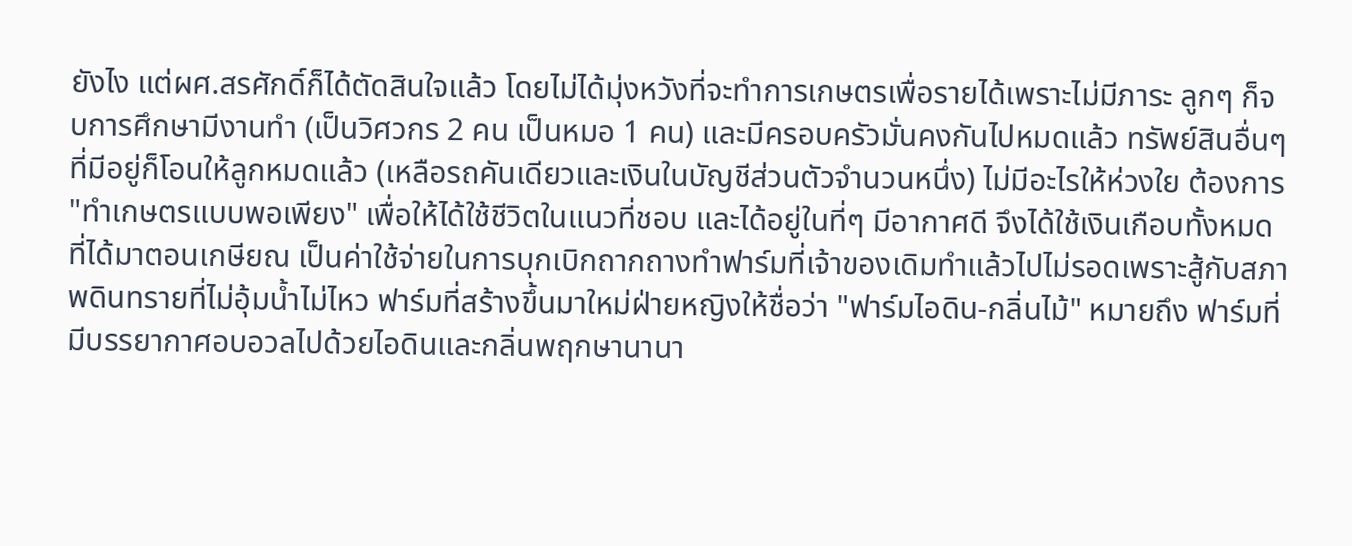ยังไง แต่ผศ.สรศักดิ์ก็ได้ตัดสินใจแล้ว โดยไม่ได้มุ่งหวังที่จะทำการเกษตรเพื่อรายได้เพราะไม่มีภาระ ลูกๆ ก็จบการศึกษามีงานทำ (เป็นวิศวกร 2 คน เป็นหมอ 1 คน) และมีครอบครัวมั่นคงกันไปหมดแล้ว ทรัพย์สินอื่นๆ ที่มีอยู่ก็โอนให้ลูกหมดแล้ว (เหลือรถคันเดียวและเงินในบัญชีส่วนตัวจำนวนหนึ่ง) ไม่มีอะไรให้ห่วงใย ต้องการ "ทำเกษตรแบบพอเพียง" เพื่อให้ได้ใช้ชีวิตในแนวที่ชอบ และได้อยู่ในที่ๆ มีอากาศดี จึงได้ใช้เงินเกือบทั้งหมดที่ได้มาตอนเกษียณ เป็นค่าใช้จ่ายในการบุกเบิกถากถางทำฟาร์มที่เจ้าของเดิมทำแล้วไปไม่รอดเพราะสู้กับสภาพดินทรายที่ไม่อุ้มน้ำไม่ไหว ฟาร์มที่สร้างขึ้นมาใหม่ฝ่ายหญิงให้ชื่อว่า "ฟาร์มไอดิน-กลิ่นไม้" หมายถึง ฟาร์มที่มีบรรยากาศอบอวลไปด้วยไอดินและกลิ่นพฤกษานานา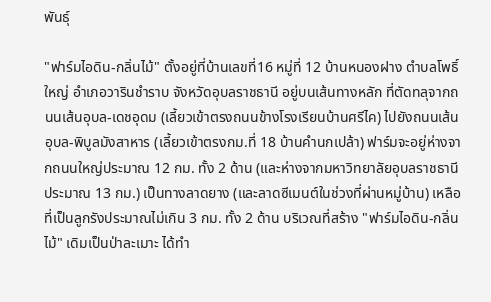พันธุ์

"ฟาร์มไอดิน-กลิ่นไม้" ตั้งอยู่ที่บ้านเลขที่16 หมู่ที่ 12 บ้านหนองฝาง ตำบลโพธิ์ใหญ่ อำเภอวารินชำราบ จังหวัดอุบลราชธานี อยู่บนเส้นทางหลัก ที่ตัดทลุจากถนนเส้นอุบล-เดชอุดม (เลี้ยวเข้าตรงถนนข้างโรงเรียนบ้านศรีไค) ไปยังถนนเส้นอุบล-พิบูลมังสาหาร (เลี้ยวเข้าตรงกม.ที่ 18 บ้านคำนกเปล้า) ฟาร์มจะอยู่ห่างจากถนนใหญ่ประมาณ 12 กม. ทั้ง 2 ด้าน (และห่างจากมหาวิทยาลัยอุบลราชธานีประมาณ 13 กม.) เป็นทางลาดยาง (และลาดซีเมนต์ในช่วงที่ผ่านหมู่บ้าน) เหลือที่เป็นลูกรังประมาณไม่เกิน 3 กม. ทั้ง 2 ด้าน บริเวณที่สร้าง "ฟาร์มไอดิน-กลิ่นไม้" เดิมเป็นป่าละเมาะ ได้ทำ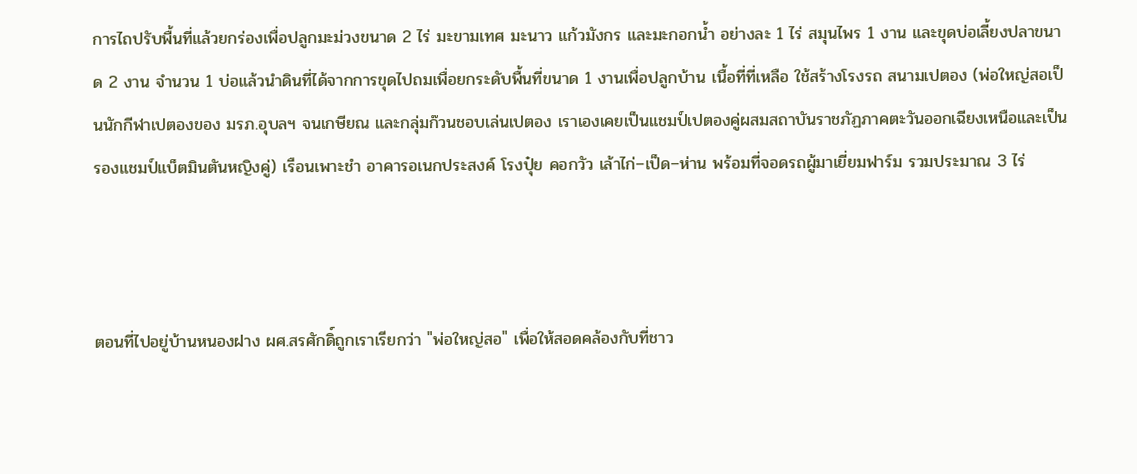การไถปรับพื้นที่แล้วยกร่องเพื่อปลูกมะม่วงขนาด 2 ไร่ มะขามเทศ มะนาว แก้วมังกร และมะกอกน้ำ อย่างละ 1 ไร่ สมุนไพร 1 งาน และขุดบ่อเลี้ยงปลาขนาด 2 งาน จำนวน 1 บ่อแล้วนำดินที่ได้จากการขุดไปถมเพื่อยกระดับพื้นที่ขนาด 1 งานเพื่อปลูกบ้าน เนื้อที่ที่เหลือ ใช้สร้างโรงรถ สนามเปตอง (พ่อใหญ่สอเป็นนักกีฬาเปตองของ มรภ.อุบลฯ จนเกษียณ และกลุ่มก๊วนชอบเล่นเปตอง เราเองเคยเป็นแชมป์เปตองคู่ผสมสถาบันราชภัฏภาคตะวันออกเฉียงเหนือและเป็นรองแชมป์แบ็ตมินตันหญิงคู่) เรือนเพาะชำ อาคารอเนกประสงค์ โรงปุ๋ย คอกวัว เล้าไก่–เป็ด–ห่าน พร้อมที่จอดรถผู้มาเยี่ยมฟาร์ม รวมประมาณ 3 ไร่



ตอนที่ไปอยู่บ้านหนองฝาง ผศ.สรศักดิ์ถูกเราเรียกว่า "พ่อใหญ่สอ" เพื่อให้สอดคล้องกับที่ชาว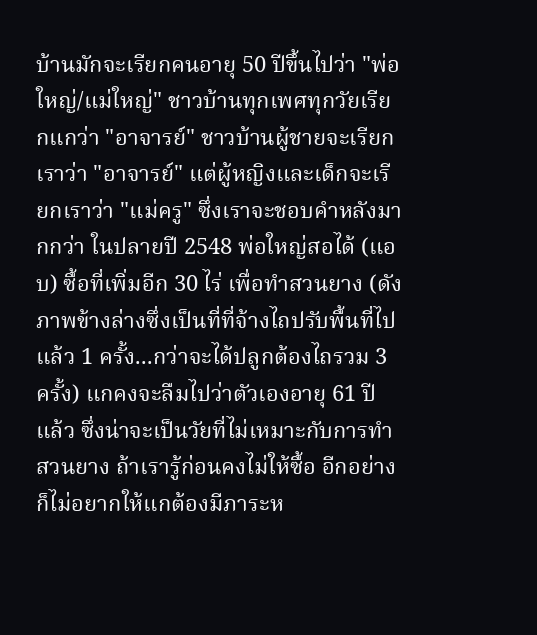บ้านมักจะเรียกคนอายุ 50 ปีขึ้นไปว่า "พ่อใหญ่/แม่ใหญ่" ชาวบ้านทุกเพศทุกวัยเรียกแกว่า "อาจารย์" ชาวบ้านผู้ชายจะเรียกเราว่า "อาจารย์" แต่ผู้หญิงและเด็กจะเรียกเราว่า "แม่ครู" ซึ่งเราจะชอบคำหลังมากกว่า ในปลายปี 2548 พ่อใหญ่สอได้ (แอบ) ซื้อที่เพิ่มอีก 30 ไร่ เพื่อทำสวนยาง (ดังภาพข้างล่างซึ่งเป็นที่ที่จ้างไถปรับพื้นที่ไปแล้ว 1 ครั้ง...กว่าจะได้ปลูกต้องไถรวม 3 ครั้ง) แกคงจะลืมไปว่าตัวเองอายุ 61 ปีแล้ว ซึ่งน่าจะเป็นวัยที่ไม่เหมาะกับการทำสวนยาง ถ้าเรารู้ก่อนคงไม่ให้ซื้อ อีกอย่างก็ไม่อยากให้แกต้องมีภาระห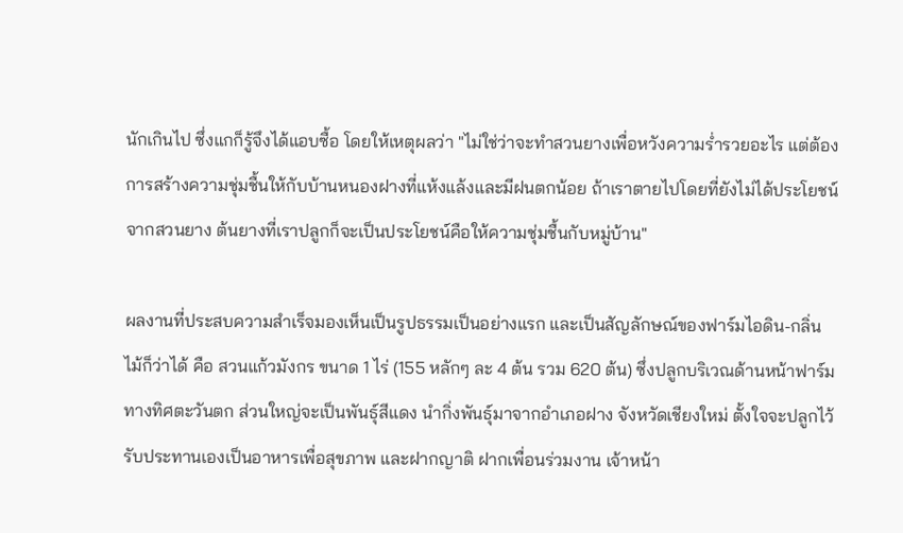นักเกินไป ซึ่งแกก็รู้จึงได้แอบซื้อ โดยให้เหตุผลว่า "ไม่ใช่ว่าจะทำสวนยางเพื่อหวังความร่ำรวยอะไร แต่ต้องการสร้างความชุ่มชื้นให้กับบ้านหนองฝางที่แห้งแล้งและมีฝนตกน้อย ถ้าเราตายไปโดยที่ยังไม่ได้ประโยชน์จากสวนยาง ต้นยางที่เราปลูกก็จะเป็นประโยชน์คือให้ความชุ่มชื้นกับหมู่บ้าน"

ผลงานที่ประสบความสำเร็จมองเห็นเป็นรูปธรรมเป็นอย่างแรก และเป็นสัญลักษณ์ของฟาร์มไอดิน-กลิ่นไม้ก็ว่าได้ คือ สวนแก้วมังกร ขนาด 1 ไร่ (155 หลักๆ ละ 4 ต้น รวม 620 ต้น) ซึ่งปลูกบริเวณด้านหน้าฟาร์มทางทิศตะวันตก ส่วนใหญ่จะเป็นพันธุ์สีแดง นำกิ่งพันธุ์มาจากอำเภอฝาง จังหวัดเชียงใหม่ ตั้งใจจะปลูกไว้รับประทานเองเป็นอาหารเพื่อสุขภาพ และฝากญาติ ฝากเพื่อนร่วมงาน เจ้าหน้า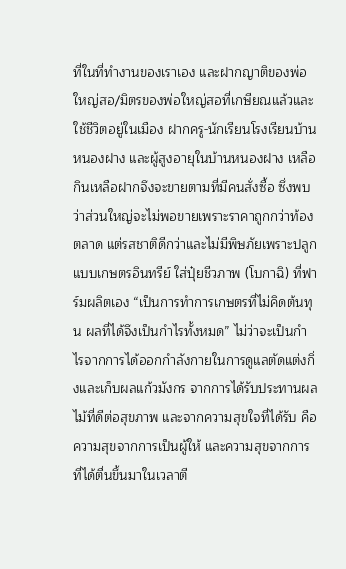ที่ในที่ทำงานของเราเอง และฝากญาติของพ่อใหญ่สอ/มิตรของพ่อใหญ่สอที่เกษียณแล้วและใช้ชีวิตอยู่ในเมือง ฝากครู-นักเรียนโรงเรียนบ้านหนองฝาง และผู้สูงอายุในบ้านหนองฝาง เหลือกินเหลือฝากจึงจะขายตามที่มีคนสั่งซื้อ ซึ่งพบว่าส่วนใหญ่จะไม่พอขายเพราะราคาถูกกว่าท้องตลาด แต่รสชาติดีกว่าและไม่มีพิษภัยเพราะปลูกแบบเกษตรอินทรีย์ ใส่ปุ๋ยชีวภาพ (โบกาฉิ) ที่ฟาร์มผลิตเอง “เป็นการทำการเกษตรที่ไม่คิดต้นทุน ผลที่ได้จึงเป็นกำไรทั้งหมด” ไม่ว่าจะเป็นกำไรจากการได้ออกกำลังกายในการดูแลตัดแต่งกิ่งและเก็บผลแก้วมังกร จากการได้รับประทานผลไม้ที่ดีต่อสุขภาพ และจากความสุขใจที่ได้รับ คือ ความสุขจากการเป็นผู้ให้ และความสุขจากการที่ได้ตื่นขึ้นมาในเวลาตี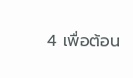4 เพื่อต้อน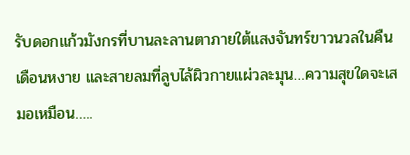รับดอกแก้วมังกรที่บานละลานตาภายใต้แสงจันทร์ขาวนวลในคืนเดือนหงาย และสายลมที่ลูบไล้ผิวกายแผ่วละมุน…ความสุขใดจะเสมอเหมือน…..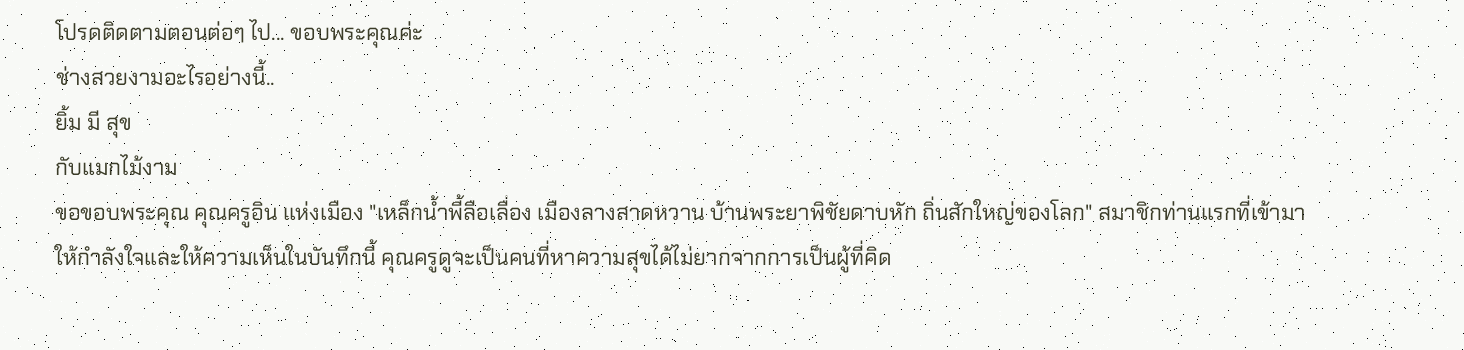โปรดติดตามตอนต่อๆ ไป... ขอบพระคุณค่ะ
ช่างสวยงามอะไรอย่างนี้..
ยิ้ม มี สุข
กับแมกไม้งาม
ขอขอบพระคุณ คุณครูอิน แห่งเมือง "เหล็กน้ำพี้ลือเลื่อง เมืองลางสาดหวาน บ้านพระยาพิชัยดาบหัก ถิ่นสักใหญ่ของโลก" สมาชิกท่านแรกที่เข้ามาให้กำลังใจและให้ความเห็นในบันทึกนี้ คุณครูดูจะเป็นคนที่หาความสุขได้ไม่ยากจากการเป็นผู้ที่คิด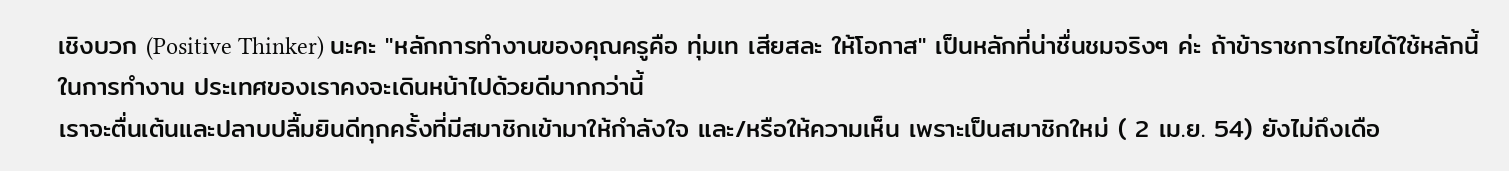เชิงบวก (Positive Thinker) นะคะ "หลักการทำงานของคุณครูคือ ทุ่มเท เสียสละ ให้โอกาส" เป็นหลักที่น่าชื่นชมจริงๆ ค่ะ ถ้าข้าราชการไทยได้ใช้หลักนี้ในการทำงาน ประเทศของเราคงจะเดินหน้าไปด้วยดีมากกว่านี้
เราจะตื่นเต้นและปลาบปลื้มยินดีทุกครั้งที่มีสมาชิกเข้ามาให้กำลังใจ และ/หรือให้ความเห็น เพราะเป็นสมาชิกใหม่ ( 2 เม.ย. 54) ยังไม่ถึงเดือ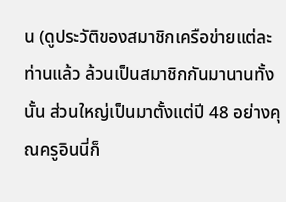น (ดูประวัติของสมาชิกเครือข่ายแต่ละท่านแล้ว ล้วนเป็นสมาชิกกันมานานทั้งนั้น ส่วนใหญ่เป็นมาตั้งแต่ปี 48 อย่างคุณครูอินนี่ก็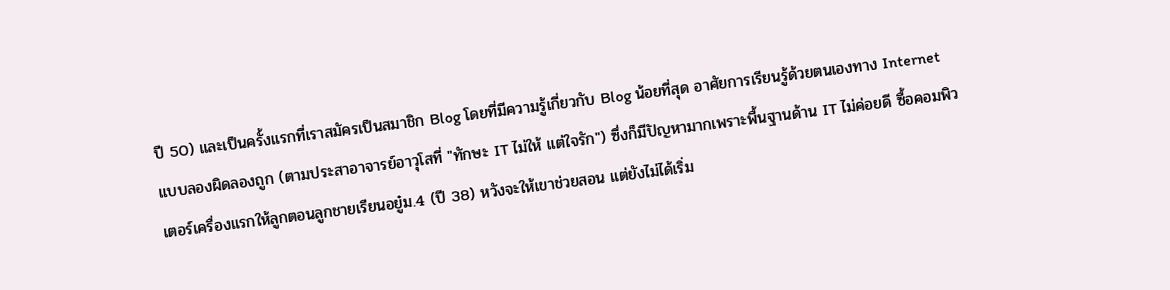ปี 50) และเป็นครั้งแรกที่เราสมัครเป็นสมาชิก Blog โดยที่มีความรู้เกี่ยวกับ Blog น้อยที่สุด อาศัยการเรียนรู้ด้วยตนเองทาง Internet แบบลองผิดลองถูก (ตามประสาอาจารย์อาวุโสที่ "ทักษะ IT ไม่ให้ แต่ใจรัก") ซึ่งก็มีปัญหามากเพราะพื้นฐานด้าน IT ไม่ค่อยดี ซื้อคอมพิวเตอร์เครื่องแรกให้ลูกตอนลูกชายเรียนอยู๋ม.4 (ปี 38) หวังจะให้เขาช่วยสอน แต่ยังไม่ได้เริ่ม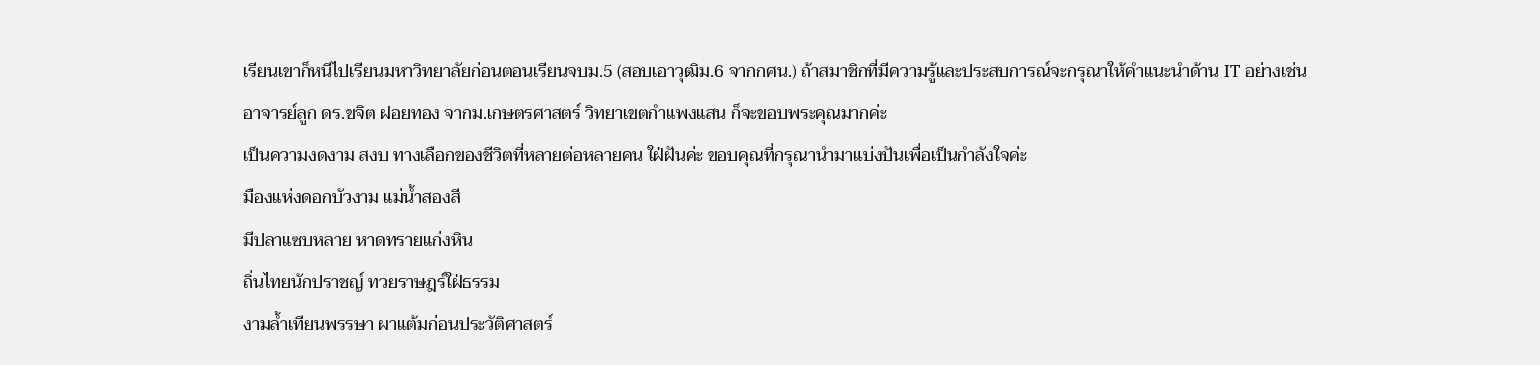เรียนเขาก็หนีไปเรียนมหาวิทยาลัยก่อนตอนเรียนจบม.5 (สอบเอาวุฒิม.6 จากกศน.) ถ้าสมาชิกที่มีความรู้และประสบการณ์จะกรุณาให้คำแนะนำด้าน IT อย่างเช่น อาจารย์ลูก ดร.ขจิต ฝอยทอง จากม.เกษตรศาสตร์ วิทยาเขตกำแพงแสน ก็จะขอบพระคุณมากค่ะ
เป็นความงดงาม สงบ ทางเลือกของชีวิตที่หลายต่อหลายคน ใฝ่ฝันค่ะ ขอบคุณที่กรุณานำมาแบ่งปันเพื่อเป็นกำลังใจค่ะ
มืองแห่งดอกบัวงาม แม่น้ำสองสี
มีปลาแซบหลาย หาดทรายแก่งหิน
ถิ่นไทยนักปราชญ์ ทวยราษฎร์ใฝ่ธรรม
งามล้ำเทียนพรรษา ผาแต้มก่อนประวัติศาสตร์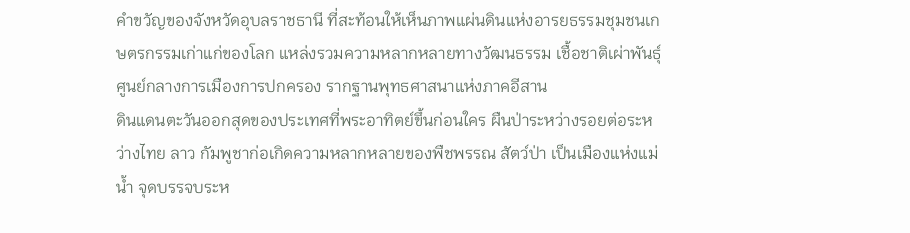คำขวัญของจังหวัดอุบลราชธานี ที่สะท้อนให้เห็นภาพแผ่นดินแห่งอารยธรรมชุมชนเกษตรกรรมเก่าแก่ของโลก แหล่งรวมความหลากหลายทางวัฒนธรรม เชื้อชาติเผ่าพันธุ์ ศูนย์กลางการเมืองการปกครอง รากฐานพุทธศาสนาแห่งภาคอีสาน
ดินแดนตะวันออกสุดของประเทศที่พระอาทิตย์ขึ้นก่อนใคร ผืนป่าระหว่างรอยต่อระหว่างไทย ลาว กัมพูชาก่อเกิดความหลากหลายของพืชพรรณ สัตว์ป่า เป็นเมืองแห่งแม่น้ำ จุดบรรจบระห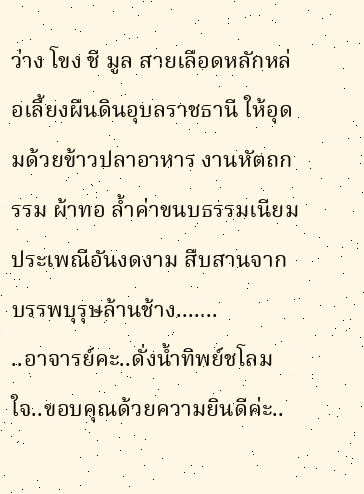ว่าง โขง ชี มูล สายเลือดหลักหล่อเลี้ยงผืนดินอุบลราชธานี ให้อุดมด้วยข้าวปลาอาหาร งานหัตถกรรม ผ้าทอ ล้ำค่าขนบธรรมเนียมประเพณีอันงดงาม สืบสานจากบรรพบุรุษล้านช้าง.......
..อาจารย์คะ..ดั่งน้ำทิพย์ชโลมใจ..ขอบคุณด้วยความยินดีค่ะ..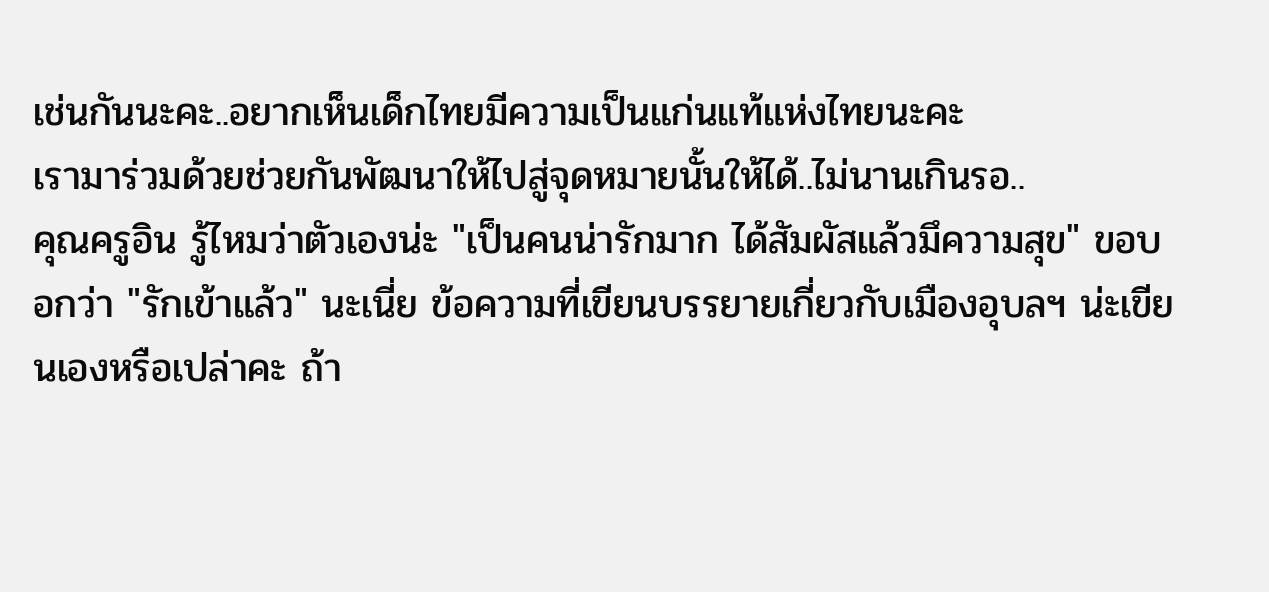เช่นกันนะคะ..อยากเห็นเด็กไทยมีความเป็นแก่นแท้แห่งไทยนะคะ
เรามาร่วมด้วยช่วยกันพัฒนาให้ไปสู่จุดหมายนั้นให้ได้..ไม่นานเกินรอ..
คุณครูอิน รู้ไหมว่าตัวเองน่ะ "เป็นคนน่ารักมาก ได้สัมผัสแล้วมึความสุข" ขอบอกว่า "รักเข้าแล้ว" นะเนี่ย ข้อความที่เขียนบรรยายเกี่ยวกับเมืองอุบลฯ น่ะเขียนเองหรือเปล่าคะ ถ้า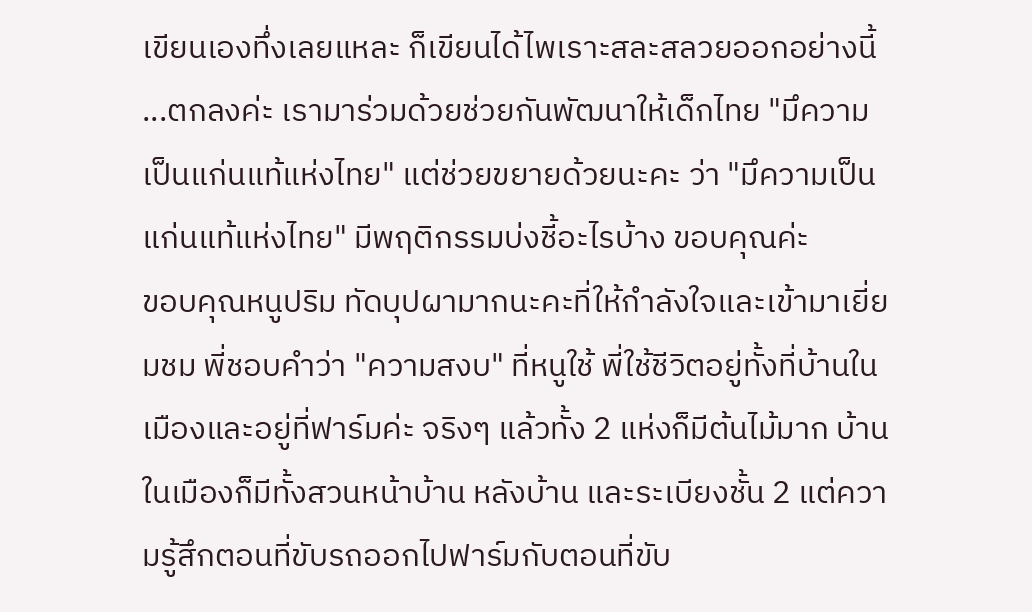เขียนเองทึ่งเลยแหละ ก็เขียนได้ไพเราะสละสลวยออกอย่างนี้ ...ตกลงค่ะ เรามาร่วมด้วยช่วยกันพัฒนาให้เด็กไทย "มึความเป็นแก่นแท้แห่งไทย" แต่ช่วยขยายด้วยนะคะ ว่า "มึความเป็นแก่นแท้แห่งไทย" มีพฤติกรรมบ่งชี้อะไรบ้าง ขอบคุณค่ะ
ขอบคุณหนูปริม ทัดบุปผามากนะคะที่ให้กำลังใจและเข้ามาเยี่ยมชม พี่ชอบคำว่า "ความสงบ" ที่หนูใช้ พี่ใช้ชีวิตอยู่ทั้งที่บ้านในเมืองและอยู่ที่ฟาร์มค่ะ จริงๆ แล้วทั้ง 2 แห่งก็มีต้นไม้มาก บ้านในเมืองก็มีทั้งสวนหน้าบ้าน หลังบ้าน และระเบียงชั้น 2 แต่ความรู้สึกตอนที่ขับรถออกไปฟาร์มกับตอนที่ขับ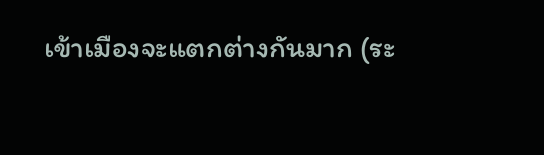เข้าเมืองจะแตกต่างกันมาก (ระ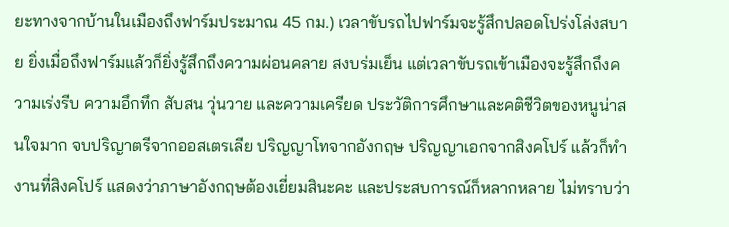ยะทางจากบ้านในเมืองถึงฟาร์มประมาณ 45 กม.) เวลาขับรถไปฟาร์มจะรู้สึกปลอดโปร่งโล่งสบาย ยิ่งเมื่อถึงฟาร์มแล้วก็ยิ่งรู้สึกถึงความผ่อนคลาย สงบร่มเย็น แต่เวลาขับรถเข้าเมืองจะรู้สึกถึงความเร่งรีบ ความอึกทึก สับสน วุ่นวาย และความเครียด ประวัติการศึกษาและคติชีวิตของหนูน่าสนใจมาก จบปริญาตรีจากออสเตรเลีย ปริญญาโทจากอังกฤษ ปริญญาเอกจากสิงคโปร์ แล้วก็ทำงานที่สิงคโปร์ แสดงว่าภาษาอังกฤษต้องเยี่ยมสินะคะ และประสบการณ์ก็หลากหลาย ไม่ทราบว่า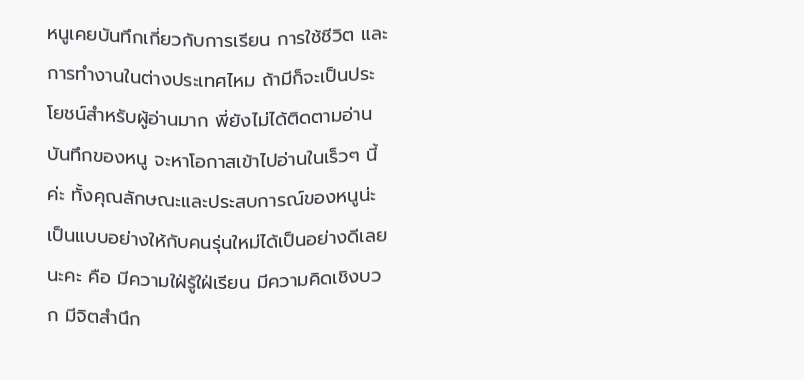หนูเคยบันทึกเกี่ยวกับการเรียน การใช้ชีวิต และการทำงานในต่างประเทศไหม ถ้ามีก็จะเป็นประโยชน์สำหรับผู้อ่านมาก พี่ยังไม่ได้ติดตามอ่านบันทึกของหนู จะหาโอกาสเข้าไปอ่านในเร็วๆ นี้ค่ะ ทั้งคุณลักษณะและประสบการณ์ของหนูน่ะเป็นแบบอย่างให้กับคนรุ่นใหม่ได้เป็นอย่างดีเลยนะคะ คือ มีความใฝ่รู้ใฝ่เรียน มีความคิดเชิงบวก มีจิตสำนึก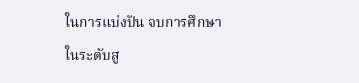ในการแบ่งปัน จบการศึกษาในระดับสู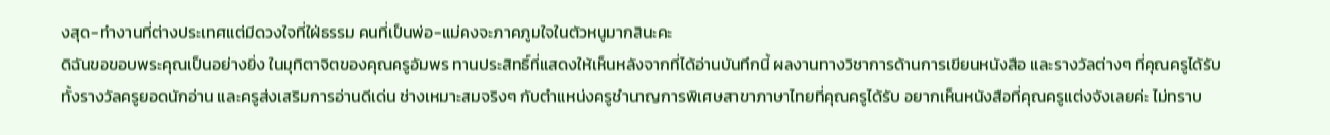งสุด-ทำงานที่ต่างประเทศแต่มีดวงใจที่ใฝ่ธรรม คนที่เป็นพ่อ-แม่คงจะภาคภูมใจในตัวหนูมากสินะคะ
ดิฉันขอขอบพระคุณเป็นอย่างยิ่ง ในมุทิตาจิตของคุณครูอัมพร ทานประสิทธิ์ที่แสดงให้เห็นหลังจากที่ได้อ่านบันทึกนี้ ผลงานทางวิชาการด้านการเขียนหนังสือ และรางวัลต่างๆ ที่คุณครูได้รับ ทั้งรางวัลครูยอดนักอ่าน และครูส่งเสริมการอ่านดีเด่น ช่างเหมาะสมจริงๆ กับตำแหน่งครูชำนาญการพิเศษสาขาภาษาไทยที่คุณครูได้รับ อยากเห็นหนังสือที่คุณครูแต่งจังเลยค่ะ ไม่ทราบ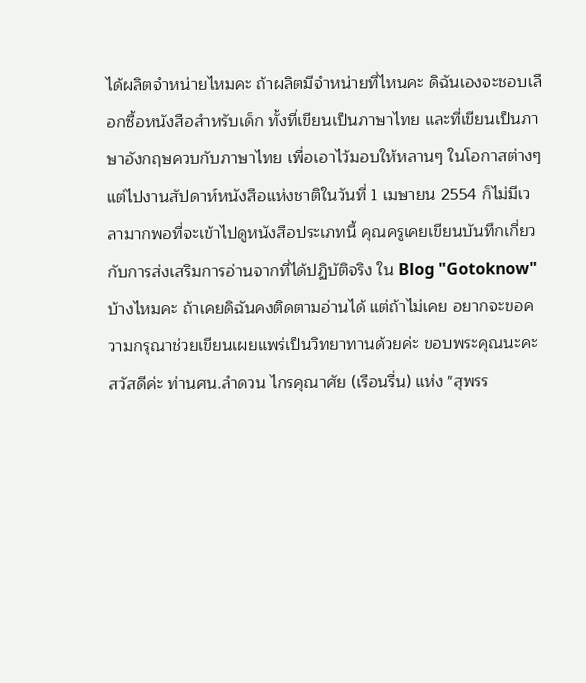ได้ผลิตจำหน่ายไหมคะ ถ้าผลิตมีจำหน่ายที่ไหนคะ ดิฉันเองจะชอบเลือกซื้อหนังสือสำหรับเด็ก ทั้งที่เขียนเป็นภาษาไทย และที่เขียนเป็นภาษาอังกฤษควบกับภาษาไทย เพื่อเอาไว้มอบให้หลานๆ ในโอกาสต่างๆ แต่ไปงานสัปดาห์หนังสือแห่งชาติในวันที่ 1 เมษายน 2554 ก็ไม่มีเวลามากพอที่จะเข้าไปดูหนังสือประเภทนี้ คุณครูเคยเขียนบันทึกเกี่ยวกับการส่งเสริมการอ่านจากที่ได้ปฏิบัติจริง ใน Blog "Gotoknow" บ้างไหมคะ ถ้าเคยดิฉันคงติดตามอ่านได้ แต่ถ้าไม่เคย อยากจะขอความกรุณาช่วยเขียนเผยแพร่เป็นวิทยาทานด้วยค่ะ ขอบพระคุณนะคะ
สวัสดีค่ะ ท่านศน.ลำดวน ไกรคุณาศัย (เรือนรื่น) แห่ง "สุพรร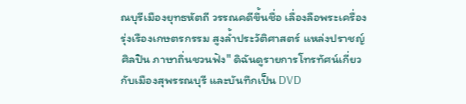ณบุรีเมืองยุทธหัตถี วรรณคดีขึ้นชื่อ เลื่องลือพระเครื่อง รุ่งเรืองเกษตรกรรม สูงล้ำประวัติศาสตร์ แหล่งปราชญ์ศิลปิน ภาษาถิ่นชวนฟัง" ดิฉันดูรายการโทรทัศน์เกี่ยวกับเมืองสุพรรณบุรี และบันทึกเป็น DVD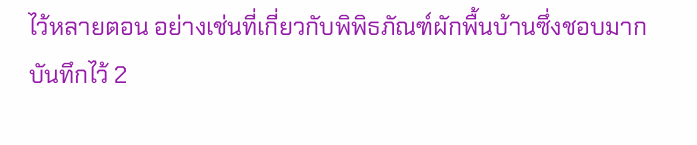ไว้หลายตอน อย่างเช่นที่เกี่ยวกับพิพิธภัณฑ์ผักพื้นบ้านซึ่งชอบมาก บันทึกไว้ 2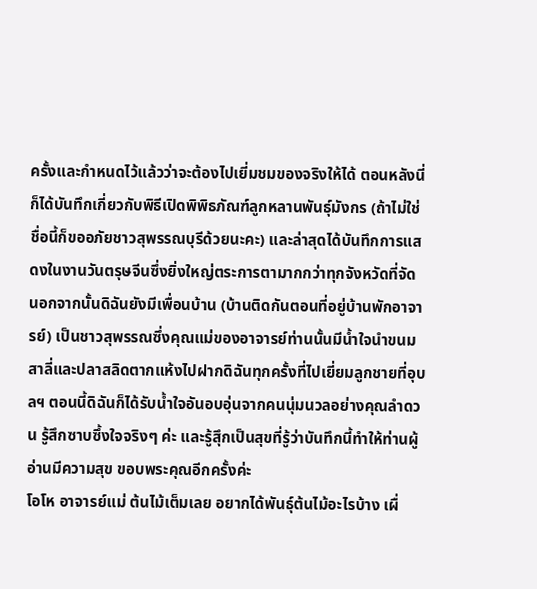ครั้งและกำหนดไว้แล้วว่าจะต้องไปเยี่มชมของจริงให้ได้ ตอนหลังนี่ก็ได้บันทึกเกี่ยวกับพิธีเปิดพิพิธภัณฑ์ลูกหลานพันธุ์มังกร (ถ้าไม่ใช่ชื่อนี้ก็ขออภัยชาวสุพรรณบุรีด้วยนะคะ) และล่าสุดได้บันทึกการแสดงในงานวันตรุษจีนซึ่งยิ่งใหญ่ตระการตามากกว่าทุกจังหวัดที่จัด นอกจากนั้นดิฉันยังมีเพื่อนบ้าน (บ้านติดกันตอนที่อยู่บ้านพักอาจารย์) เป็นชาวสุพรรณซึ่งคุณแม่ของอาจารย์ท่านนั้นมีน้ำใจนำขนมสาลี่และปลาสลิดตากแห้งไปฝากดิฉันทุกครั้งที่ไปเยี่ยมลูกชายที่อุบลฯ ตอนนี้ดิฉันก็ได้รับน้ำใจอันอบอุ่นจากคนนุ่มนวลอย่างคุณลำดวน รู้สึกซาบซึ้งใจจริงๆ ค่ะ และรู้สุึกเป็นสุขที่รู้ว่าบันทึกนี้ทำให้ท่านผู้อ่านมีความสุข ขอบพระคุณอีกครั้งค่ะ
โอโห อาจารย์แม่ ต้นไม้เต็มเลย อยากได้พันธุ์ต้นไม้อะไรบ้าง เผื่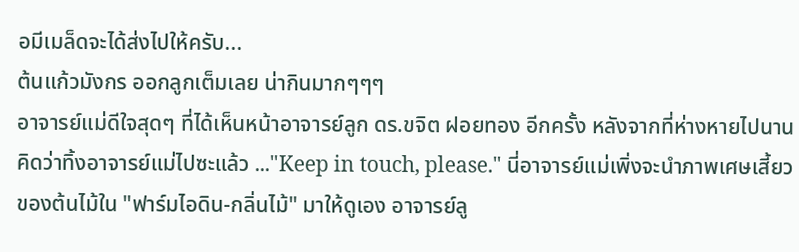อมีเมล็ดจะได้ส่งไปให้ครับ...
ต้นแก้วมังกร ออกลูกเต็มเลย น่ากินมากๆๆๆ
อาจารย์แม่ดีใจสุดๆ ที่ได้เห็นหน้าอาจารย์ลูก ดร.ขจิต ฝอยทอง อีกครั้ง หลังจากที่ห่างหายไปนาน คิดว่าทิ้งอาจารย์แม่ไปซะแล้ว ..."Keep in touch, please." นี่อาจารย์แม่เพิ่งจะนำภาพเศษเสี้ยวของต้นไม้ใน "ฟาร์มไอดิน-กลิ่นไม้" มาให้ดูเอง อาจารย์ลู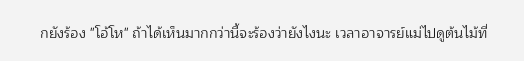กยังร้อง "โอ้โห" ถ้าได้เห็นมากกว่านี้จะร้องว่ายังไงนะ เวลาอาจารย์แม่ไปดูต้นไม้ที่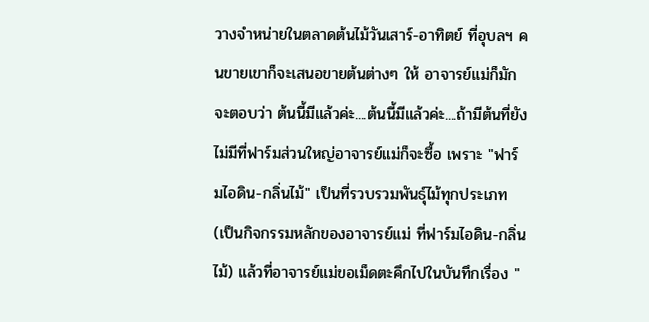วางจำหน่ายในตลาดต้นไม้วันเสาร์-อาทิตย์ ที่อุบลฯ คนขายเขาก็จะเสนอขายต้นต่างๆ ให้ อาจารย์แม่ก็มักจะตอบว่า ต้นนี้มีแล้วค่ะ....ต้นนี้มีแล้วค่ะ....ถ้ามีต้นที่ยังไม่มีที่ฟาร์มส่วนใหญ่อาจารย์แม่ก็จะซื้อ เพราะ "ฟาร์มไอดิน-กลิ่นไม้" เป็นที่รวบรวมพันธุ์ไม้ทุกประเภท (เป็นกิจกรรมหลักของอาจารย์แม่ ที่ฟาร์มไอดิน-กลิ่นไม้) แล้วที่อาจารย์แม่ขอเม็ดตะคึกไปในบันทึกเรื่อง "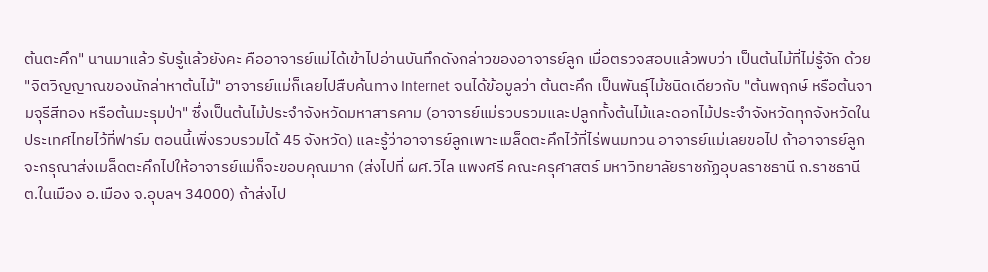ต้นตะคึก" นานมาแล้ว รับรู้แล้วยังคะ คืออาจารย์แม่ได้เข้าไปอ่านบันทึกดังกล่าวของอาจารย์ลูก เมื่อตรวจสอบแล้วพบว่า เป็นต้นไม้ที่ไม่รู้จัก ด้วย "จิตวิญญาณของนักล่าหาต้นไม้" อาจารย์แม่ก็เลยไปสืบค้นทาง Internet จนได้ข้อมูลว่า ต้นตะคึก เป็นพันธุ์ไม้ชนิดเดียวกับ "ต้นพฤกษ์ หรือต้นจามจุรีสีทอง หรือต้นมะรุมป่า" ซึ่งเป็นต้นไม้ประจำจังหวัดมหาสารคาม (อาจารย์แม่รวบรวมและปลูกทั้งต้นไม้และดอกไม้ประจำจังหวัดทุกจังหวัดในประเทศไทยไว้ที่ฟาร์ม ตอนนี้เพิ่งรวบรวมได้ 45 จังหวัด) และรู้ว่าอาจารย์ลูกเพาะเมล็ดตะคึกไว้ที่ไร่พนมทวน อาจารย์แม่เลยขอไป ถ้าอาจารย์ลูกจะกรุณาส่งเมล็ดตะคึกไปให้อาจารย์แม่ก็จะขอบคุณมาก (ส่งไปที่ ผศ.วิไล แพงศรี คณะครุศาสตร์ มหาวิทยาลัยราชภัฏอุบลราชธานี ถ.ราชธานี ต.ในเมือง อ.เมือง จ.อุบลฯ 34000) ถ้าส่งไป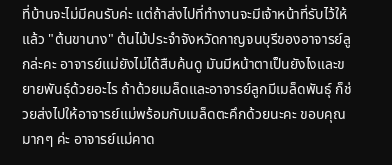ที่บ้านจะไม่มีคนรับค่ะ แต่ถ้าส่งไปที่ทำงานจะมีเจ้าหน้าที่รับไว้ให้ แล้ว "ต้นขานาง" ต้นไม้ประจำจังหวัดกาญจนบุรีของอาจารย์ลูกล่ะคะ อาจารย์แม่ยังไม่ได้สืบค้นดู มันมีหน้าตาเป็นยังไงและขยายพันธุ์ด้วยอะไร ถ้าด้วยเมล็ดและอาจารย์ลูกมีเมล็ดพันธุ์ ก็ช่วยส่งไปให้อาจารย์แม่พร้อมกับเมล็ดตะคึกด้วยนะคะ ขอบคุณมากๆ ค่ะ อาจารย์แม่คาด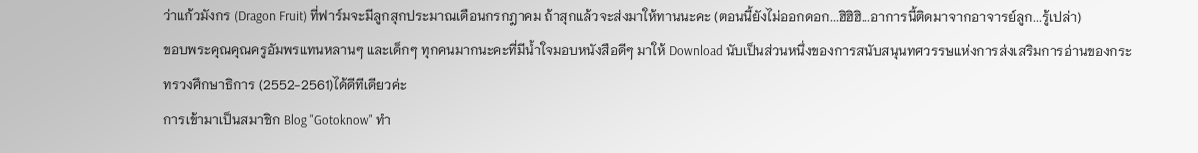ว่าแก้วมังกร (Dragon Fruit) ที่ฟาร์มจะมีลูกสุกประมาณเดือนกรกฎาคม ถ้าสุกแล้วจะส่งมาให้ทานนะคะ (ตอนนี้ยังไม่ออกดอก...ฮิฮิฮิ...อาการนี้ติดมาจากอาจารย์ลูก...รู้เปล่า)
ขอบพระคุณคุณครูอัมพรแทนหลานๆ และเด็กๆ ทุกคนมากนะคะที่มีน้ำใจมอบหนังสือดีๆ มาให้ Download นับเป็นส่วนหนึ่งของการสนับสนุนทศวรรษแห่งการส่งเสริมการอ่านของกระทรวงศึกษาธิการ (2552-2561)ได้ดีทีเดียวค่ะ
การเข้ามาเป็นสมาชิก Blog "Gotoknow" ทำ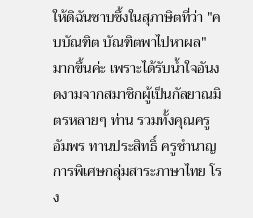ให้ดิฉันซาบซึ้งในสุภาษิตที่ว่า "คบบัณฑิต บัณฑิตพาไปหาผล" มากขึ้นค่ะ เพราะได้รับน้ำใจอันงดงามจากสมาชิกผู้เป็นกัลยาณมิตรหลายๆ ท่าน รวมทั้งคุณครูอัมพร ทานประสิทธิ์ ครูชำนาญการพิเศษกลุ่มสาระภาษาไทย โรง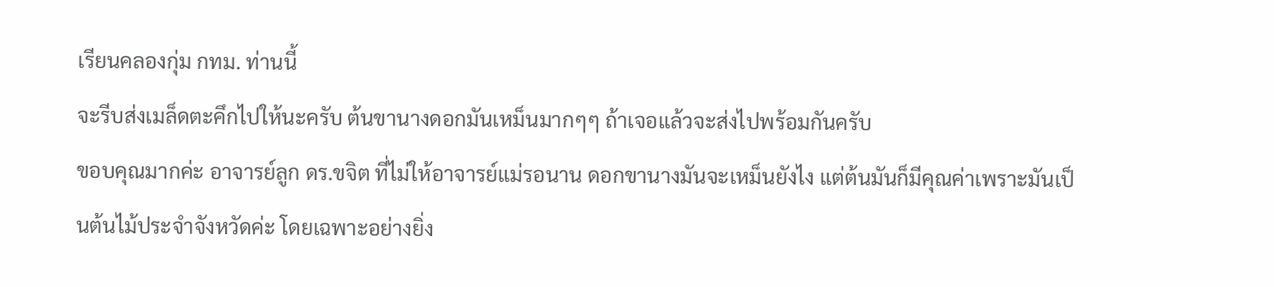เรียนคลองกุ่ม กทม. ท่านนี้
จะรีบส่งเมล็ดตะคึกไปให้นะครับ ต้นขานางดอกมันเหม็นมากๆๆ ถ้าเจอแล้วจะส่งไปพร้อมกันครับ
ขอบคุณมากค่ะ อาจารย์ลูก ดร.ขจิต ที่ไม่ให้อาจารย์แม่รอนาน ดอกขานางมันจะเหม็นยังไง แต่ต้นมันก็มีคุณค่าเพราะมันเป็นต้นไม้ประจำจังหวัดค่ะ โดยเฉพาะอย่างยิ่ง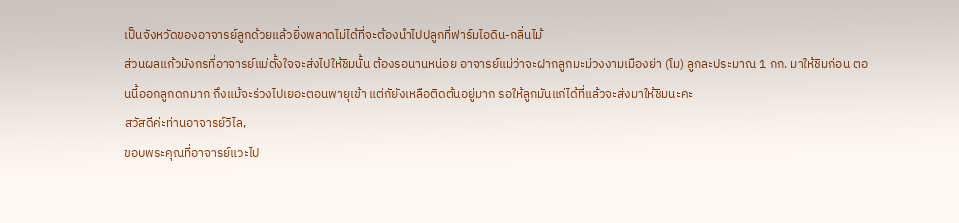เป็นจังหวัดของอาจารย์ลูกด้วยแล้วยิ่งพลาดไม่ได้ที่จะต้องนำไปปลูกที่ฟาร์มไอดิน-กลิ่นไม้
ส่วนผลแก้วมังกรที่อาจารย์แม่ตั้งใจจะส่งไปให้ชิมนั้น ต้องรอนานหน่อย อาจารย์แม่ว่าจะฝากลูกมะม่วงงามเมืองย่า (โม) ลูกละประมาณ 1 กก. มาให้ชิมก่อน ตอนนี้ออกลูกดกมาก ถึงแม้จะร่วงไปเยอะตอนพายุเข้า แต่กัยังเหลือติดต้นอยู่มาก รอให้ลูกมันแก่ได้ที่แล้วจะส่งมาให้ชิมนะคะ
สวัสดีค่ะท่านอาจารย์วิไล,
ขอบพระคุณที่อาจารย์แวะไป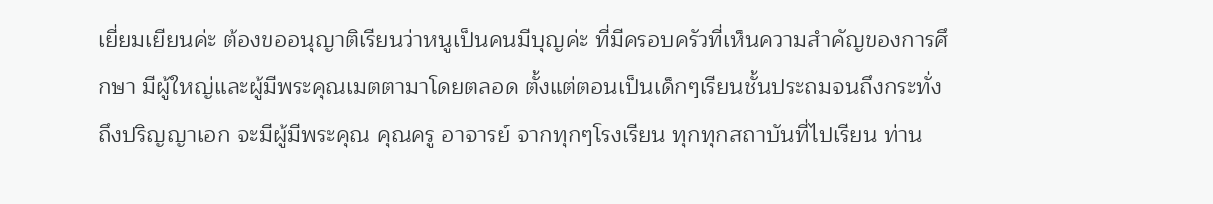เยี่ยมเยียนค่ะ ต้องขออนุญาติเรียนว่าหนูเป็นคนมีบุญค่ะ ที่มีครอบครัวที่เห็นความสำคัญของการศึกษา มีผู้ใหญ่และผู้มีพระคุณเมตตามาโดยตลอด ตั้งแต่ตอนเป็นเด็กๆเรียนชั้นประถมจนถึงกระทั่งถึงปริญญาเอก จะมีผู้มีพระคุณ คุณครู อาจารย์ จากทุกๆโรงเรียน ทุกทุกสถาบันที่ไปเรียน ท่าน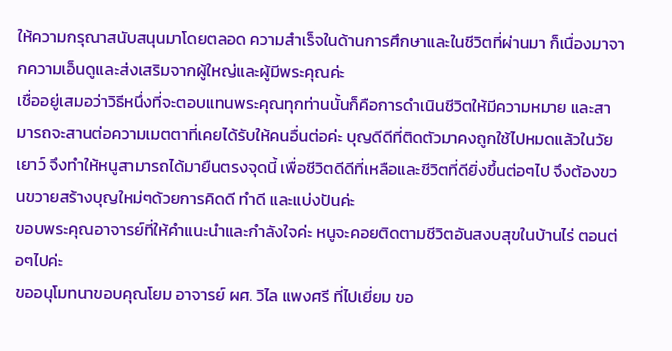ให้ความกรุณาสนับสนุนมาโดยตลอด ความสำเร็จในด้านการศึกษาและในชีวิตที่ผ่านมา ก็เนื่องมาจากความเอ็นดูและส่งเสริมจากผู้ใหญ่และผู้มีพระคุณค่ะ
เชื่ออยู่เสมอว่าวิธีหนึ่งที่จะตอบแทนพระคุณทุกท่านนั้นก็คือการดำเนินชีวิตให้มีความหมาย และสามารถจะสานต่อความเมตตาที่เคยได้รับให้คนอื่นต่อค่ะ บุญดีดีที่ติดตัวมาคงถูกใช้ไปหมดแล้วในวัยเยาว์ จึงทำให้หนูสามารถได้มายืนตรงจุดนี้ เพื่อชีวิตดีดีที่เหลือและชีวิตที่ดียิ่งขึ้นต่อๆไป จึงต้องขวนขวายสร้างบุญใหม่ๆด้วยการคิดดี ทำดี และแบ่งปันค่ะ
ขอบพระคุณอาจารย์ที่ให้คำแนะนำและกำลังใจค่ะ หนูจะคอยติดตามชีวิตอันสงบสุขในบ้านไร่ ตอนต่อๆไปค่ะ
ขออนุโมทนาขอบคุณโยม อาจารย์ ผศ. วิไล แพงศรี ที่ไปเยี่ยม ขอ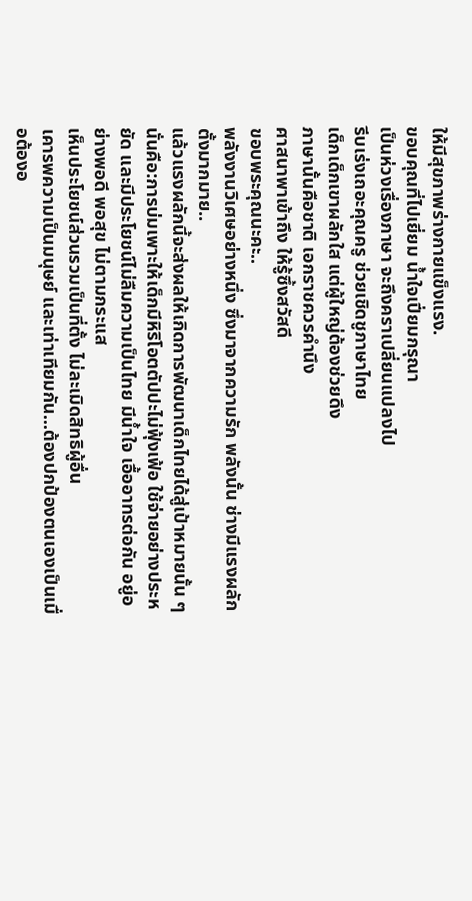ให้มีสุขภาพร่างกายแข็งแรง.
ขอบคุณที่ไปเยี่ยม น้ำใจเปี่ยมกรุณา
เป็นห่วงเรื่องภาษา จะถึงคราเปลี่ยนแปลงไป
รีบเร่งเถอะคุณครู ช่วยเชิดชูภาษาไทย
เด็กเด็กเขาผลักใส แต่ผู้ใหญ่ต้องช่วยดึง
ภาษานั้นคือชาติ เอกราชควรคำนึง
ศาสนาพาเข้าถึง ให้รู้ซึ้งสวัสดี
ขอบพระคุณนะคะ..
พลังงานวิเศษอย่างหนึ่ง ซึ่งมาจากความรัก พลังนั้น ช่างมีแรงผลักตั้งมากมาย..
แล้วแรงผลักนี้จะส่งผลให้เกิดการพัฒนาเด็กไทยได้สู่เป้าหมายนั้น ๆ
นั่นคือ:การบ่มเพาะให้เด็กมีหิริโอตตัปปะไม่ฟุ้งเฟ้อ ใช้จ่ายอย่างประหยัด และมีประโยชน์ไม่ลืมความเป็นไทย มีน้ำใจ เอื้ออาทรต่อกัน อยู่อย่างพอดี พอสุข ไม่ตามกระแส
เห็นประโยชน์ส่วนรวมเป็นที่ตั้ง ไม่ละเมิดสิทธิผู้อื่น
เคารพความเป็นมนุษย์ และเท่าเทียมกัน...ต้องปกป้องตนเองเป็นเมื่อต้องอ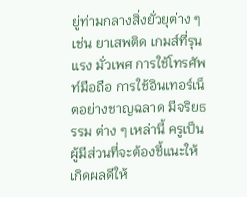ยู่ท่ามกลางสิ่งยั่วยุต่าง ๆ เช่น ยาเสพติด เกมส์ที่รุนแรง มั่วเพศ การใช้โทรศัพท์มือถือ การใช้อินเทอร์เน็ตอย่างชาญฉลาด มีจริยธรรม ต่าง ๆ เหล่านี้ ครูเป็นผู้มีส่วนที่จะต้องชี้แนะให้เกิดผลดีให้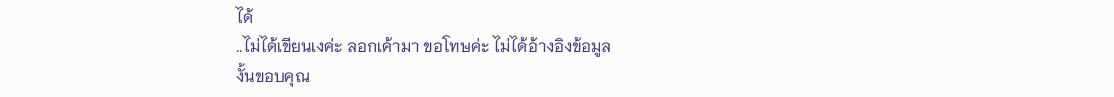ได้
..ไม่ได้เขียนเงค่ะ ลอกเค้ามา ขอโทษค่ะ ไม่ได้อ้างอิงข้อมูล
งั้นขอบคุณ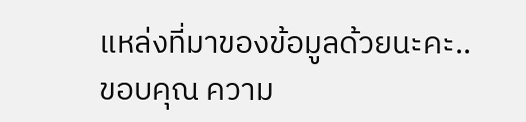แหล่งที่มาของข้อมูลด้วยนะคะ..
ขอบคุณ ความ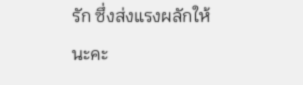รัก ซึ่งส่งแรงผลักให้ นะคะ